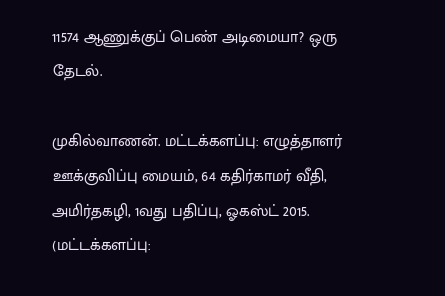11574 ஆணுக்குப் பெண் அடிமையா? ஒரு தேடல்.

முகில்வாணன். மட்டக்களப்பு: எழுத்தாளர் ஊக்குவிப்பு மையம், 64 கதிர்காமர் வீதி, அமிர்தகழி, 1வது பதிப்பு, ஓகஸ்ட் 2015. (மட்டக்களப்பு: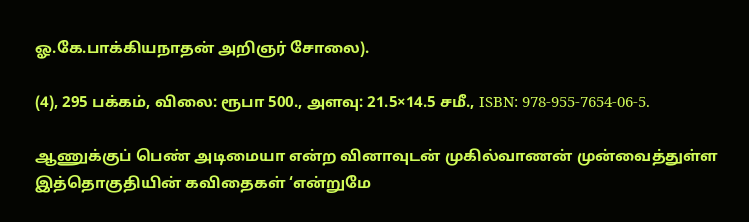ஓ.கே.பாக்கியநாதன் அறிஞர் சோலை).

(4), 295 பக்கம், விலை: ரூபா 500., அளவு: 21.5×14.5 சமீ., ISBN: 978-955-7654-06-5.

ஆணுக்குப் பெண் அடிமையா என்ற வினாவுடன் முகில்வாணன் முன்வைத்துள்ள இத்தொகுதியின் கவிதைகள் ‘என்றுமே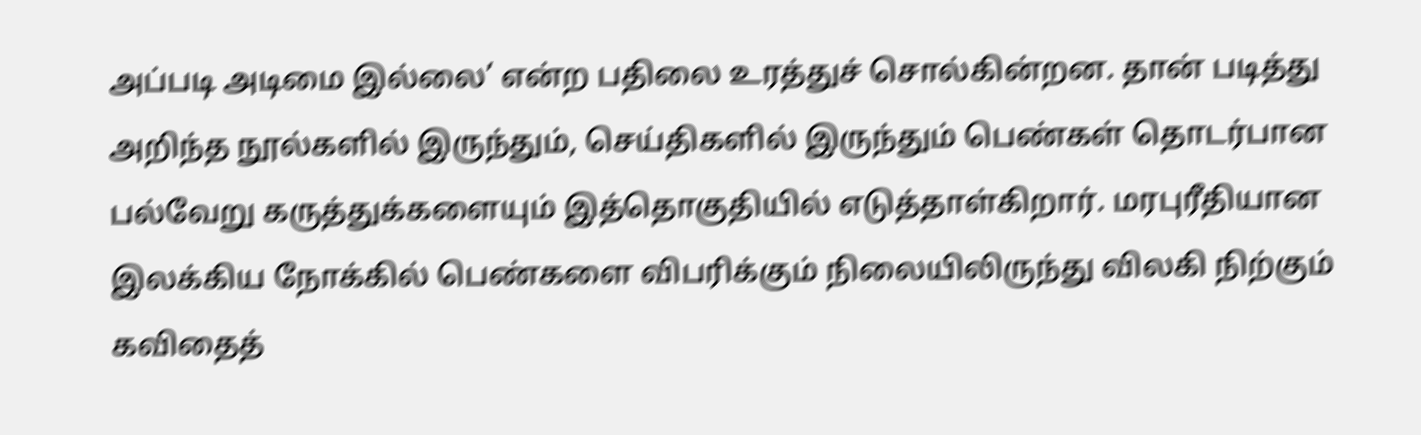அப்படி அடிமை இல்லை’ என்ற பதிலை உரத்துச் சொல்கின்றன. தான் படித்து அறிந்த நூல்களில் இருந்தும், செய்திகளில் இருந்தும் பெண்கள் தொடர்பான பல்வேறு கருத்துக்களையும் இத்தொகுதியில் எடுத்தாள்கிறார். மரபுரீதியான இலக்கிய நோக்கில் பெண்களை விபரிக்கும் நிலையிலிருந்து விலகி நிற்கும் கவிதைத்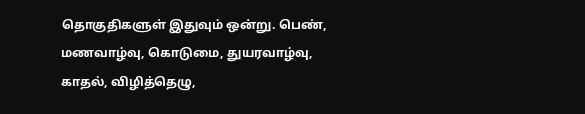தொகுதிகளுள் இதுவும் ஒன்று. பெண், மணவாழ்வு, கொடுமை, துயரவாழ்வு, காதல், விழித்தெழு,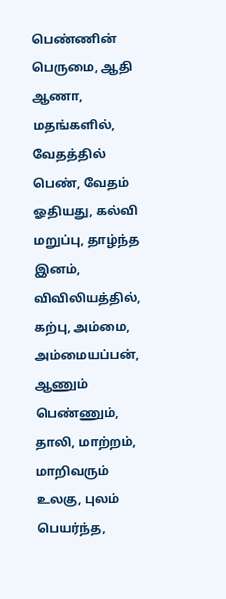பெண்ணின் பெருமை, ஆதி ஆணா, மதங்களில், வேதத்தில் பெண், வேதம் ஓதியது, கல்வி மறுப்பு, தாழ்ந்த இனம், விவிலியத்தில், கற்பு, அம்மை, அம்மையப்பன், ஆணும் பெண்ணும், தாலி, மாற்றம், மாறிவரும் உலகு, புலம் பெயர்ந்த,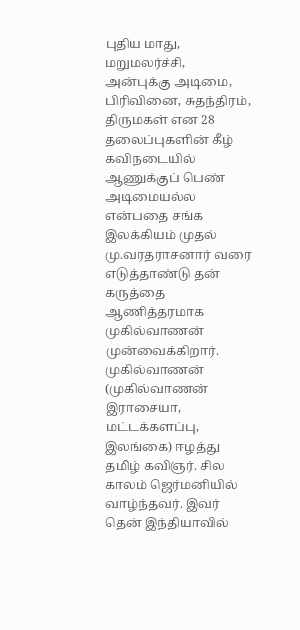புதிய மாது, மறுமலர்ச்சி, அன்புக்கு அடிமை, பிரிவினை, சுதந்திரம், திருமகள் என 28 தலைப்புகளின் கீழ் கவிநடையில் ஆணுக்குப் பெண் அடிமையல்ல என்பதை சங்க இலக்கியம் முதல் மு.வரதராசனார் வரை எடுத்தாண்டு தன் கருத்தை ஆணித்தரமாக முகில்வாணன் முன்வைக்கிறார். முகில்வாணன் (முகில்வாணன் இராசையா, மட்டக்களப்பு, இலங்கை) ஈழத்து தமிழ் கவிஞர். சில காலம் ஜெர்மனியில் வாழ்ந்தவர். இவர் தென் இந்தியாவில்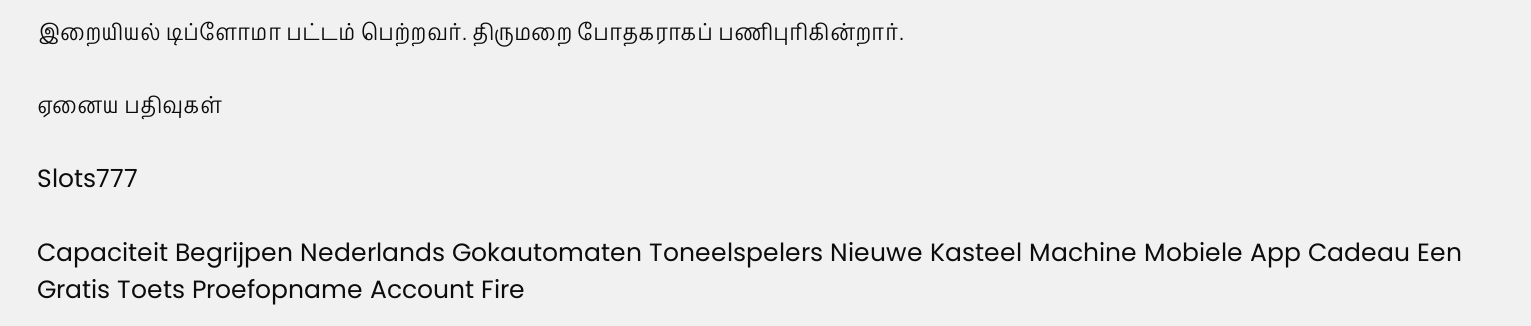இறையியல் டிப்ளோமா பட்டம் பெற்றவர். திருமறை போதகராகப் பணிபுரிகின்றார்.

ஏனைய பதிவுகள்

Slots777

Capaciteit Begrijpen Nederlands Gokautomaten Toneelspelers Nieuwe Kasteel Machine Mobiele App Cadeau Een Gratis Toets Proefopname Account Fire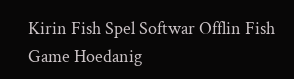Kirin Fish Spel Softwar Offlin Fish Game Hoedanig